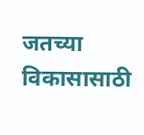जतच्या विकासासाठी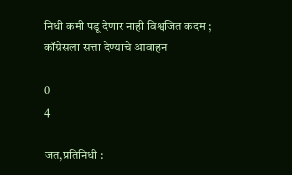निधी कमी पडू देणार नाही विश्वजित कदम ; कॉग्रेसला सत्ता देण्याचे आवाहन

0
4

जत,प्रतिनिधी :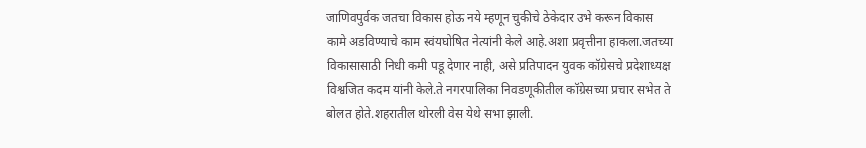जाणिवपुर्वक जतचा विकास होऊ नये म्हणून चुकीचे ठेकेदार उभे करून विकास कामे अडविण्याचे काम स्वंयघोषित नेत्यांनी केले आहे.अशा प्रवृत्तीना हाकला.जतच्या विकासासाठी निधी कमी पडू देणार नाही, असे प्रतिपादन युवक कॉग्रेसचे प्रदेशाध्यक्ष विश्वजित कदम यांनी केले.ते नगरपालिका निवडणूकीतील कॉग्रेसच्या प्रचार सभेत ते बोलत होते.शहरातील थोरली वेस येथे सभा झाली.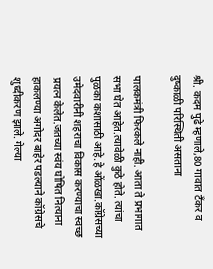श्री. कदम पुढे म्हणाले,80 गावात टँकर व दुष्काळी परिस्थिती असताना

पालकमंत्री फिरकले नाही. आता ते प्रभागात सभा घेत आहेत.त्यावेळी कुठे होते. त्यांचा पुळका कशासाठी आहे.हे ओंळखा.कॉग्रेसच्या उमेदवारीनी शहराचा विकास करण्याचा स्वच्छ प्रयत्न केलेत.जतच्या स्वंय घोषित नित्याना हाकलण्या अगोदर बाहेर पडल्याने कॉग्रेसचे शुध्दीकरण झाले. गेल्या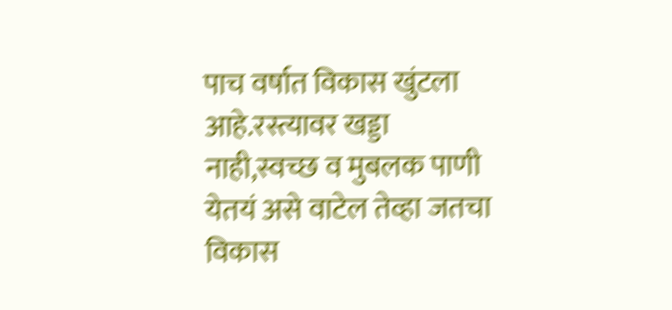पाच वर्षात विकास खुंटला आहे.रस्त्यावर खड्डा नाही,स्वच्छ व मुबलक पाणी येतयं असे वाटेल तेव्हा जतचा विकास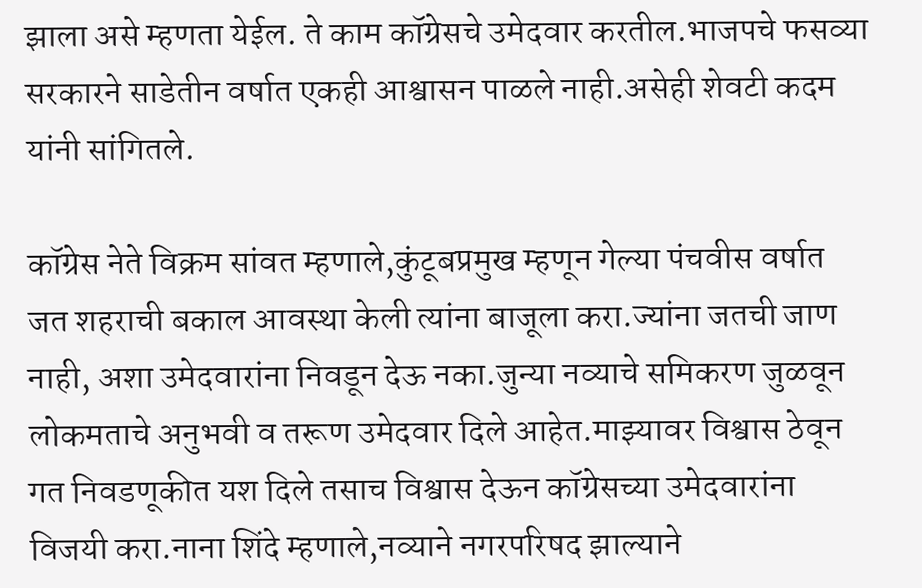झाला असे म्हणता येईल. ते काम कॉग्रेसचे उमेदवार करतील.भाजपचे फसव्या सरकारने साडेतीन वर्षात एकही आश्वासन पाळले नाही.असेही शेवटी कदम यांनी सांगितले.

कॉग्रेस नेते विक्रम सांवत म्हणाले,कुंटूबप्रमुख म्हणून गेल्या पंचवीस वर्षात जत शहराची बकाल आवस्था केली त्यांना बाजूला करा.ज्यांना जतची जाण नाही, अशा उमेदवारांना निवडून देऊ नका.जुन्या नव्याचे समिकरण जुळवून लोकमताचे अनुभवी व तरूण उमेदवार दिले आहेत.माझ्यावर विश्वास ठेवून गत निवडणूकीत यश दिले तसाच विश्वास देऊन कॉग्रेसच्या उमेदवारांना विजयी करा.नाना शिंदे म्हणाले,नव्याने नगरपरिषद झाल्याने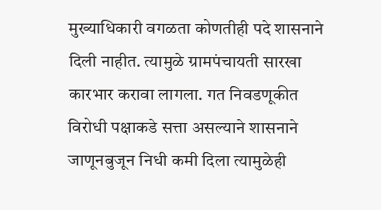मुख्याधिकारी वगळता कोणतीही पदे शासनाने दिली नाहीत. त्यामुळे ग्रामपंचायती सारखा कारभार करावा लागला. गत निवडणूकीत विरोधी पक्षाकडे सत्ता असल्याने शासनाने जाणूनबुजून निधी कमी दिला त्यामुळेही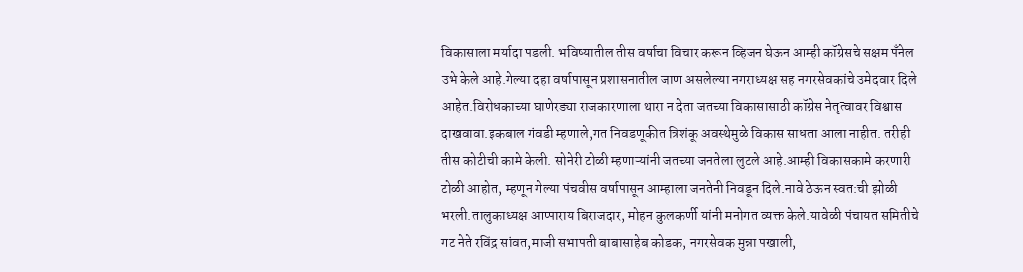विकासाला मर्यादा पडली. भविष्यातील तीस वर्षाचा विचार करून व्हिजन घेऊन आम्ही कॉग्रेसचे सक्षम पँनेल उभे केले आहे.गेल्या दहा वर्षापासून प्रशासनातील जाण असलेल्या नगराध्यक्ष सह नगरसेवकांचे उमेदवार दिले आहेत.विरोधकाच्या घाणेरड्या राजकारणाला थारा न देता जतच्या विकासासाठी कॉग्रेस नेतृत्वावर विश्वास दाखवावा.इकबाल गंवडी म्हणाले,गत निवडणूकीत त्रिशंकू अवस्थेमुळे विकास साधता आला नाहीत. तरीही तीस कोटीची कामे केली. सोनेरी टोळी म्हणाऱ्यांनी जतच्या जनतेला लुटले आहे.आम्ही विकासकामे करणारी टोळी आहोत, म्हणून गेल्या पंचवीस वर्षापासून आम्हाला जनतेनी निवडून दिले.नावे ठेऊन स्वत:ची झोळी भरली.तालुकाध्यक्ष आप्पाराय बिराजदार, मोहन कुलकर्णी यांनी मनोगत व्यक्त केले.यावेळी पंचायत समितीचे गट नेते रविंद्र सांवत,माजी सभापती बाबासाहेब कोडक, नगरसेवक मुन्ना पखाली,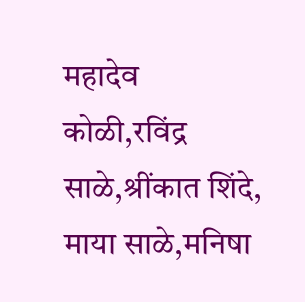महादेव कोळी,रविंद्र साळे,श्रींकात शिंदे, माया साळे,मनिषा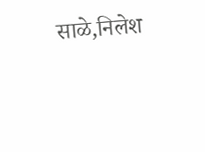साळे,निलेश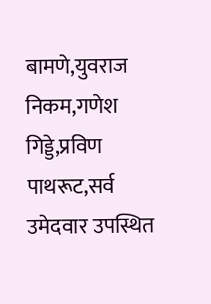बामणे,युवराज निकम,गणेश गिड्डे,प्रविण पाथरूट,सर्व उमेदवार उपस्थित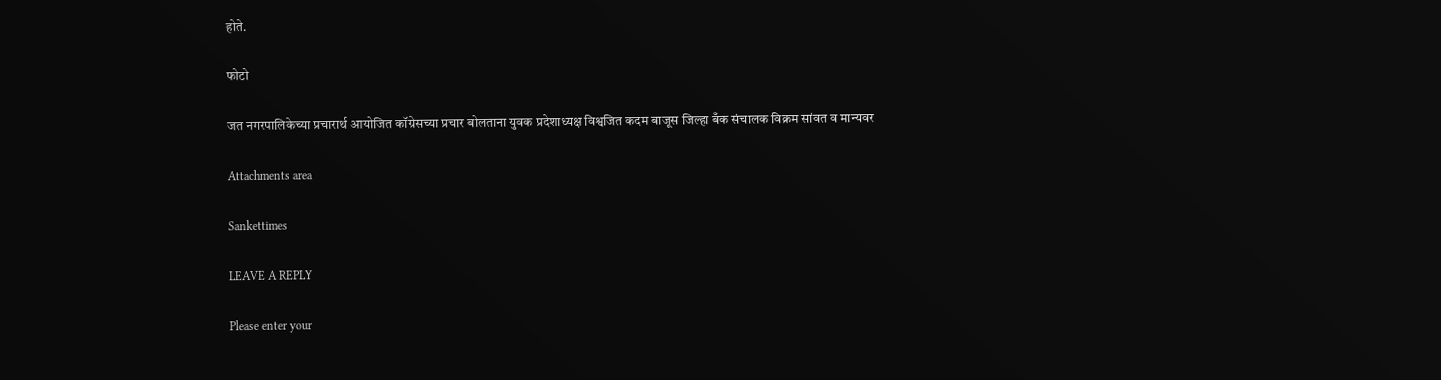होते.

फोटो

जत नगरपालिकेच्या प्रचारार्थ आयोजित कॉग्रेसच्या प्रचार बोलताना युवक प्रदेशाध्यक्ष विश्वजित कदम बाजूस जिल्हा बँक संचालक विक्रम सांवत व मान्यवर

Attachments area

Sankettimes

LEAVE A REPLY

Please enter your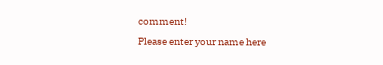comment!
Please enter your name here